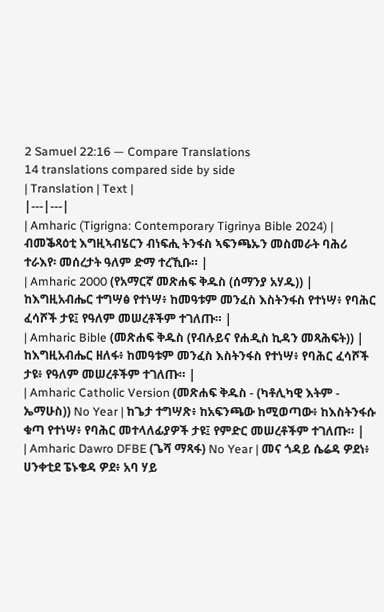2 Samuel 22:16 — Compare Translations
14 translations compared side by side
| Translation | Text |
|---|---|
| Amharic (Tigrigna: Contemporary Tigrinya Bible 2024) | ብመቕጻዕቲ እግዚኣብሄርን ብነፍሒ ትንፋስ ኣፍንጫኡን መስመራት ባሕሪ ተራእየ፡ መሰረታት ዓለም ድማ ተረኺቡ። |
| Amharic 2000 (የአማርኛ መጽሐፍ ቅዱስ (ሰማንያ አሃዱ)) | ከእግዚአብሔር ተግሣፅ የተነሣ፥ ከመዓቱም መንፈስ እስትንፋስ የተነሣ፥ የባሕር ፈሳሾች ታዩ፤ የዓለም መሠረቶችም ተገለጡ። |
| Amharic Bible (መጽሐፍ ቅዱስ (የብሉይና የሐዲስ ኪዳን መጻሕፍት)) | ከእግዚአብሔር ዘለፋ፥ ከመዓቱም መንፈስ እስትንፋስ የተነሣ፥ የባሕር ፈሳሾች ታዩ፥ የዓለም መሠረቶችም ተገለጡ። |
| Amharic Catholic Version (መጽሐፍ ቅዱስ - (ካቶሊካዊ እትም - ኤማሁስ)) No Year | ከጌታ ተግሣጽ፥ ከአፍንጫው ከሚወጣው፥ ከእስትንፋሱ ቁጣ የተነሣ፥ የባሕር መተላለፊያዎች ታዩ፤ የምድር መሠረቶችም ተገለጡ። |
| Amharic Dawro DFBE (ጌሻ ማጻፋ) No Year | መና ጎዳይ ሴሬዳ ዎደነ፥ ሀንቀቲደ ፔኑቄዳ ዎደ፥ አባ ሃይ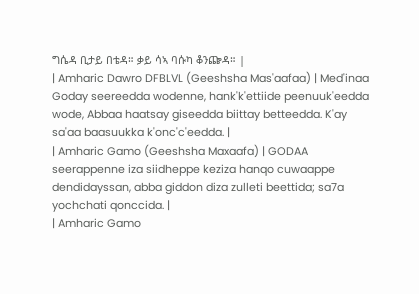ግሴዳ ቢታይ በቴዳ። ቃይ ሳኣ ባሱካ ቆንጬዳ። |
| Amharic Dawro DFBLVL (Geeshsha Mas'aafaa) | Med'inaa Goday seereedda wodenne, hank'k'ettiide peenuuk'eedda wode, Abbaa haatsay giseedda biittay betteedda. K'ay sa'aa baasuukka k'onc'c'eedda. |
| Amharic Gamo (Geeshsha Maxaafa) | GODAA seerappenne iza siidheppe keziza hanqo cuwaappe dendidayssan, abba giddon diza zulleti beettida; sa7a yochchati qonccida. |
| Amharic Gamo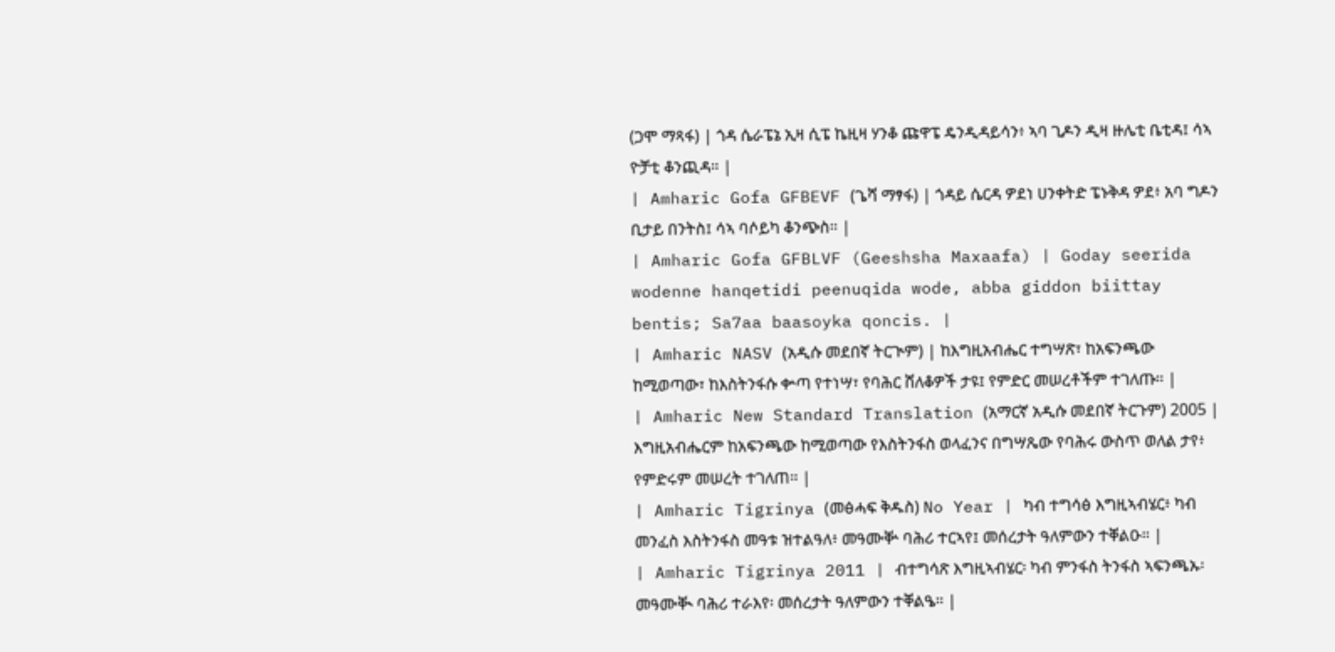(ጋሞ ማጻፋ) | ጎዳ ሴራፔኔ ኢዛ ሲፔ ኬዚዛ ሃንቆ ጩዋፔ ዴንዲዳይሳን፥ ኣባ ጊዶን ዲዛ ዙሌቲ ቤቲዳ፤ ሳኣ ዮቻቲ ቆንጪዳ። |
| Amharic Gofa GFBEVF (ጌሻ ማፃፋ) | ጎዳይ ሴርዳ ዎደነ ሀንቀትድ ፔኑቅዳ ዎደ፥ አባ ግዶን ቢታይ በንትስ፤ ሳኣ ባሶይካ ቆንጭስ። |
| Amharic Gofa GFBLVF (Geeshsha Maxaafa) | Goday seerida wodenne hanqetidi peenuqida wode, abba giddon biittay bentis; Sa7aa baasoyka qoncis. |
| Amharic NASV (አዲሱ መደበኛ ትርጒም) | ከእግዚአብሔር ተግሣጽ፣ ከአፍንጫው ከሚወጣው፣ ከእስትንፋሱ ቍጣ የተነሣ፣ የባሕር ሸለቆዎች ታዩ፤ የምድር መሠረቶችም ተገለጡ። |
| Amharic New Standard Translation (አማርኛ አዲሱ መደበኛ ትርጉም) 2005 | እግዚአብሔርም ከአፍንጫው ከሚወጣው የእስትንፋስ ወላፈንና በግሣጼው የባሕሩ ውስጥ ወለል ታየ፥ የምድሩም መሠረት ተገለጠ። |
| Amharic Tigrinya (መፅሓፍ ቅዱስ) No Year | ካብ ተግሳፅ እግዚኣብሄር፥ ካብ መንፈስ እስትንፋስ መዓቱ ዝተልዓለ፥ መዓሙቝ ባሕሪ ተርኣየ፤ መሰረታት ዓለምውን ተቐልዑ። |
| Amharic Tigrinya 2011 | ብተግሳጽ እግዚኣብሄር፡ ካብ ምንፋስ ትንፋስ ኣፍንጫኡ፡ መዓሙቚ ባሕሪ ተራእየ፡ መሰረታት ዓለምውን ተቐልዔ። |